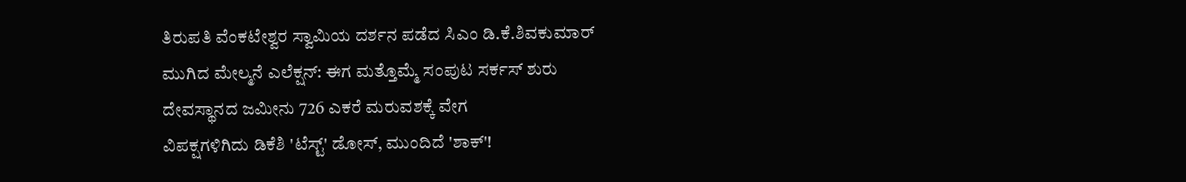ತಿರುಪತಿ ವೆಂಕಟೇಶ್ವರ ಸ್ವಾಮಿಯ ದರ್ಶನ ಪಡೆದ ಸಿಎಂ ಡಿ.ಕೆ.ಶಿವಕುಮಾರ್
ಮುಗಿದ ಮೇಲ್ಮನೆ ಎಲೆಕ್ಷನ್: ಈಗ ಮತ್ತೊಮ್ಮೆ ಸಂಪುಟ ಸರ್ಕಸ್ ಶುರು
ದೇವಸ್ಥಾನದ ಜಮೀನು 726 ಎಕರೆ ಮರುವಶಕ್ಕೆ ವೇಗ
ವಿಪಕ್ಷಗಳಿಗಿದು ಡಿಕೆಶಿ 'ಟೆಸ್ಟ್' ಡೋಸ್, ಮುಂದಿದೆ 'ಶಾಕ್'!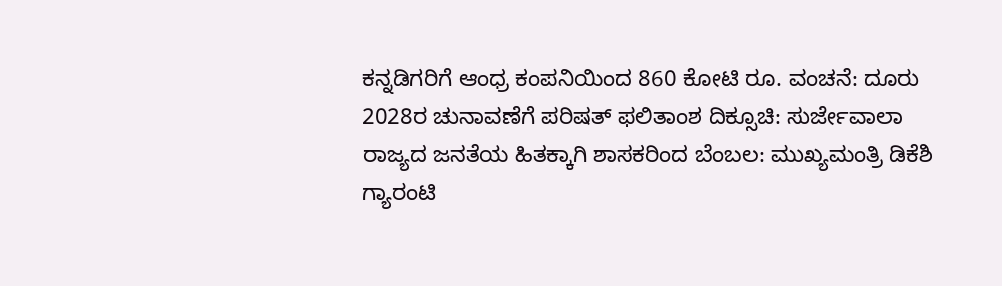ಕನ್ನಡಿಗರಿಗೆ ಆಂಧ್ರ ಕಂಪನಿಯಿಂದ 860 ಕೋಟಿ ರೂ. ವಂಚನೆ: ದೂರು
2028ರ ಚುನಾವಣೆಗೆ ಪರಿಷತ್ ಫಲಿತಾಂಶ ದಿಕ್ಸೂಚಿ: ಸುರ್ಜೇವಾಲಾ
ರಾಜ್ಯದ ಜನತೆಯ ಹಿತಕ್ಕಾಗಿ ಶಾಸಕರಿಂದ ಬೆಂಬಲ: ಮುಖ್ಯಮಂತ್ರಿ ಡಿಕೆಶಿ
ಗ್ಯಾರಂಟಿ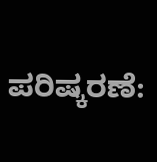ಪರಿಷ್ಕರಣೆ: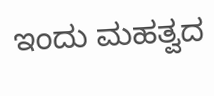ಇಂದು ಮಹತ್ವದ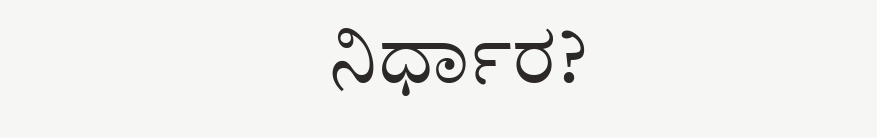ನಿರ್ಧಾರ?